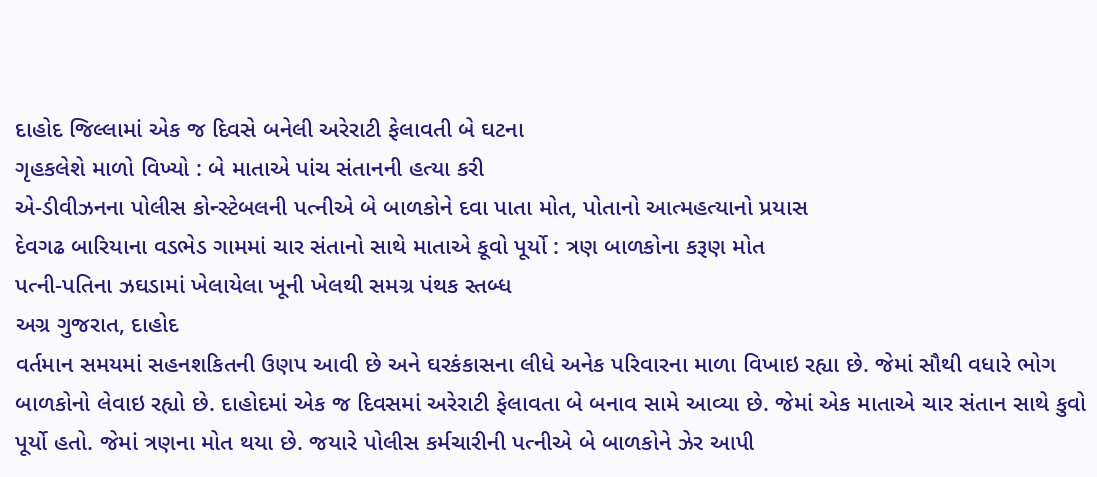દાહોદ જિલ્લામાં એક જ દિવસે બનેલી અરેરાટી ફેલાવતી બે ઘટના
ગૃહકલેશે માળો વિખ્યો : બે માતાએ પાંચ સંતાનની હત્યા કરી
એ-ડીવીઝનના પોલીસ કોન્સ્ટેબલની પત્નીએ બે બાળકોને દવા પાતા મોત, પોતાનો આત્મહત્યાનો પ્રયાસ
દેવગઢ બારિયાના વડભેડ ગામમાં ચાર સંતાનો સાથે માતાએ કૂવો પૂર્યો : ત્રણ બાળકોના કરૂણ મોત
પત્ની-પતિના ઝઘડામાં ખેલાયેલા ખૂની ખેલથી સમગ્ર પંથક સ્તબ્ધ
અગ્ર ગુજરાત, દાહોદ
વર્તમાન સમયમાં સહનશકિતની ઉણપ આવી છે અને ઘરકંકાસના લીધે અનેક પરિવારના માળા વિખાઇ રહ્યા છે. જેમાં સૌથી વધારે ભોગ બાળકોનો લેવાઇ રહ્યો છે. દાહોદમાં એક જ દિવસમાં અરેરાટી ફેલાવતા બે બનાવ સામે આવ્યા છે. જેમાં એક માતાએ ચાર સંતાન સાથે કુવો પૂર્યો હતો. જેમાં ત્રણના મોત થયા છે. જયારે પોલીસ કર્મચારીની પત્નીએ બે બાળકોને ઝેર આપી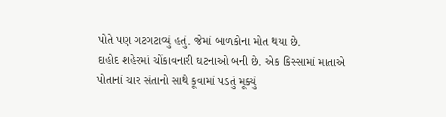પોતે પણ ગટગટાવ્યું હતું. જેમાં બાળકોના મોત થયા છે.
દાહોદ શહેરમાં ચોંકાવનારી ઘટનાઓ બની છે. એક કિસ્સામાં માતાએ પોતાનાં ચાર સંતાનો સાથે કૂવામાં પડતું મૂક્યું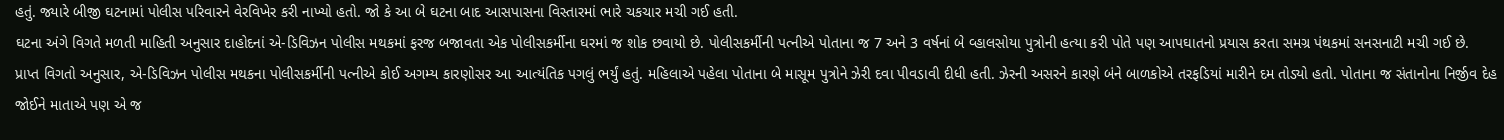હતું. જ્યારે બીજી ઘટનામાં પોલીસ પરિવારને વેરવિખેર કરી નાખ્યો હતો. જો કે આ બે ઘટના બાદ આસપાસના વિસ્તારમાં ભારે ચકચાર મચી ગઈ હતી.
ઘટના અંગે વિગતે મળતી માહિતી અનુસાર દાહોદનાં એ-ડિવિઝન પોલીસ મથકમાં ફરજ બજાવતા એક પોલીસકર્મીના ઘરમાં જ શોક છવાયો છે. પોલીસકર્મીની પત્નીએ પોતાના જ 7 અને 3 વર્ષનાં બે વ્હાલસોયા પુત્રોની હત્યા કરી પોતે પણ આપઘાતનો પ્રયાસ કરતા સમગ્ર પંથકમાં સનસનાટી મચી ગઈ છે.
પ્રાપ્ત વિગતો અનુસાર, એ-ડિવિઝન પોલીસ મથકના પોલીસકર્મીની પત્નીએ કોઈ અગમ્ય કારણોસર આ આત્યંતિક પગલું ભર્યું હતું. મહિલાએ પહેલા પોતાના બે માસૂમ પુત્રોને ઝેરી દવા પીવડાવી દીધી હતી. ઝેરની અસરને કારણે બંને બાળકોએ તરફડિયાં મારીને દમ તોડ્યો હતો. પોતાના જ સંતાનોના નિર્જીવ દેહ જોઈને માતાએ પણ એ જ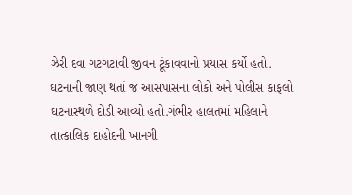ઝેરી દવા ગટગટાવી જીવન ટૂંકાવવાનો પ્રયાસ કર્યો હતો.
ઘટનાની જાણ થતાં જ આસપાસના લોકો અને પોલીસ કાફલો ઘટનાસ્થળે દોડી આવ્યો હતો.ગંભીર હાલતમાં મહિલાને તાત્કાલિક દાહોદની ખાનગી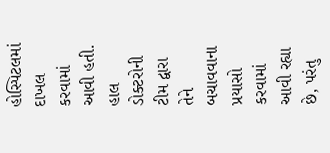હોસ્પિટલમાં દાખલ કરવામાં આવી હતી. હાલ ડોક્ટરોની ટીમ દ્વારા તેને બચાવવાના પ્રયાસો કરવામાં આવી રહ્યા છે, પરંતુ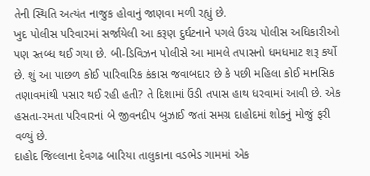તેની સ્થિતિ અત્યંત નાજુક હોવાનું જાણવા મળી રહ્યું છે.
ખુદ પોલીસ પરિવારમાં સર્જાયેલી આ કરૂણ દુર્ઘટનાને પગલે ઉચ્ચ પોલીસ અધિકારીઓ પણ સ્તબ્ધ થઈ ગયા છે. બી-ડિવિઝન પોલીસે આ મામલે તપાસનો ધમધમાટ શરૂ કર્યો છે. શું આ પાછળ કોઈ પારિવારિક કંકાસ જવાબદાર છે કે પછી મહિલા કોઈ માનસિક તણાવમાંથી પસાર થઈ રહી હતી? તે દિશામાં ઉંડી તપાસ હાથ ધરવામાં આવી છે. એક હસતા-રમતા પરિવારનાં બે જીવનદીપ બુઝાઈ જતાં સમગ્ર દાહોદમાં શોકનું મોજું ફરી વળ્યું છે.
દાહોદ જિલ્લાના દેવગઢ બારિયા તાલુકાના વડભેડ ગામમાં એક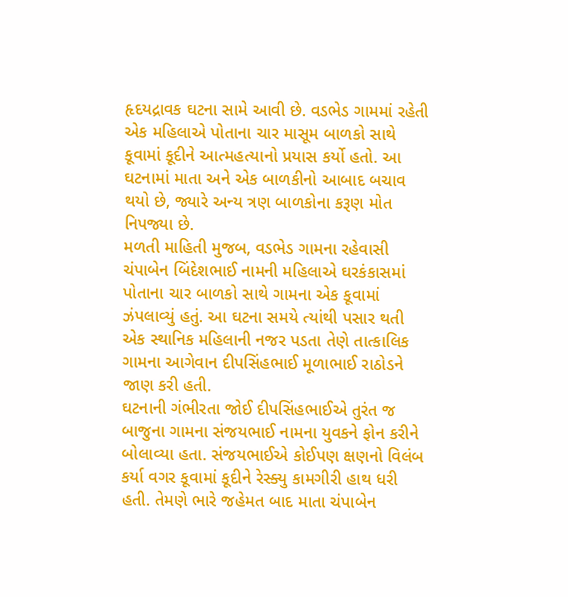હૃદયદ્રાવક ઘટના સામે આવી છે. વડભેડ ગામમાં રહેતી એક મહિલાએ પોતાના ચાર માસૂમ બાળકો સાથે કૂવામાં કૂદીને આત્મહત્યાનો પ્રયાસ કર્યો હતો. આ ઘટનામાં માતા અને એક બાળકીનો આબાદ બચાવ થયો છે, જ્યારે અન્ય ત્રણ બાળકોના કરૂણ મોત નિપજ્યા છે.
મળતી માહિતી મુજબ, વડભેડ ગામના રહેવાસી ચંપાબેન બિંદેશભાઈ નામની મહિલાએ ઘરકંકાસમાં પોતાના ચાર બાળકો સાથે ગામના એક કૂવામાં ઝંપલાવ્યું હતું. આ ઘટના સમયે ત્યાંથી પસાર થતી એક સ્થાનિક મહિલાની નજર પડતા તેણે તાત્કાલિક ગામના આગેવાન દીપસિંહભાઈ મૂળાભાઈ રાઠોડને જાણ કરી હતી.
ઘટનાની ગંભીરતા જોઈ દીપસિંહભાઈએ તુરંત જ બાજુના ગામના સંજયભાઈ નામના યુવકને ફોન કરીને બોલાવ્યા હતા. સંજયભાઈએ કોઈપણ ક્ષણનો વિલંબ કર્યા વગર કૂવામાં કૂદીને રેસ્ક્યુ કામગીરી હાથ ધરી હતી. તેમણે ભારે જહેમત બાદ માતા ચંપાબેન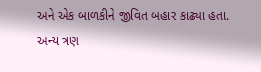અને એક બાળકીને જીવિત બહાર કાઢ્યા હતા.
અન્ય ત્રણ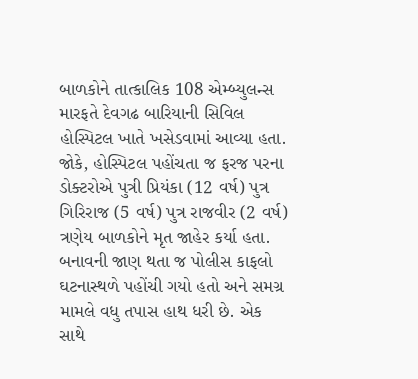બાળકોને તાત્કાલિક 108 એમ્બ્યુલન્સ મારફતે દેવગઢ બારિયાની સિવિલ હોસ્પિટલ ખાતે ખસેડવામાં આવ્યા હતા. જોકે, હોસ્પિટલ પહોંચતા જ ફરજ પરના ડોક્ટરોએ પુત્રી પ્રિયંકા (12 વર્ષ) પુત્ર ગિરિરાજ (5 વર્ષ) પુત્ર રાજવીર (2 વર્ષ) ત્રણેય બાળકોને મૃત જાહેર કર્યા હતા.
બનાવની જાણ થતા જ પોલીસ કાફલો ઘટનાસ્થળે પહોંચી ગયો હતો અને સમગ્ર મામલે વધુ તપાસ હાથ ધરી છે. એક સાથે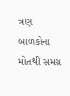ત્રણ બાળકોના મોતથી સમગ્ર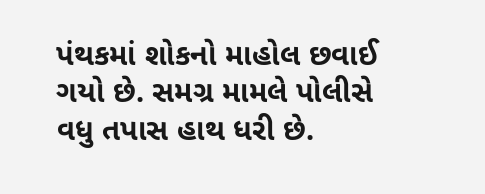પંથકમાં શોકનો માહોલ છવાઈ ગયો છે. સમગ્ર મામલે પોલીસે વધુ તપાસ હાથ ધરી છે.